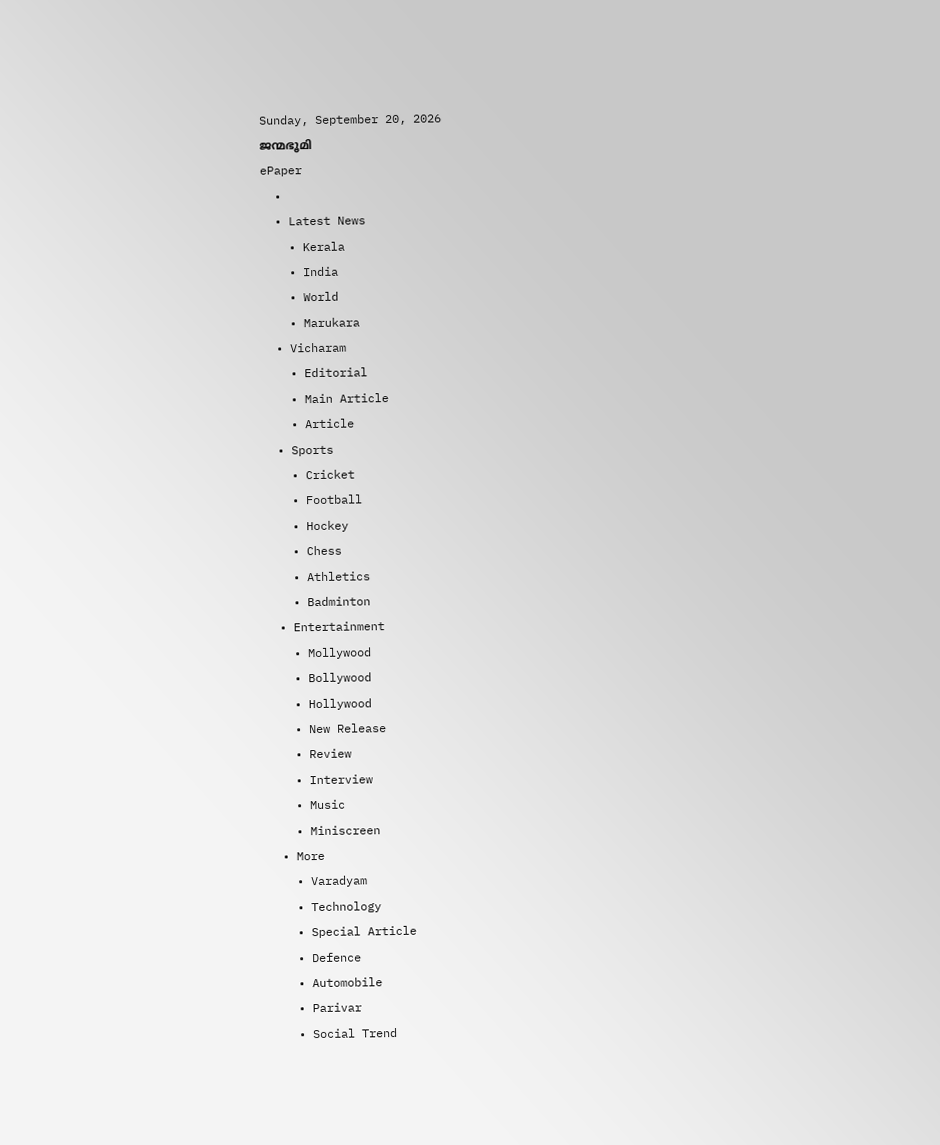Sunday, September 20, 2026
ജന്മഭൂമി
ePaper
  •
  • Latest News
    • Kerala
    • India
    • World
    • Marukara
  • Vicharam
    • Editorial
    • Main Article
    • Article
  • Sports
    • Cricket
    • Football
    • Hockey
    • Chess
    • Athletics
    • Badminton
  • Entertainment
    • Mollywood
    • Bollywood
    • Hollywood
    • New Release
    • Review
    • Interview
    • Music
    • Miniscreen
  • More
    • Varadyam
    • Technology
    • Special Article
    • Defence
    • Automobile
    • Parivar
    • Social Trend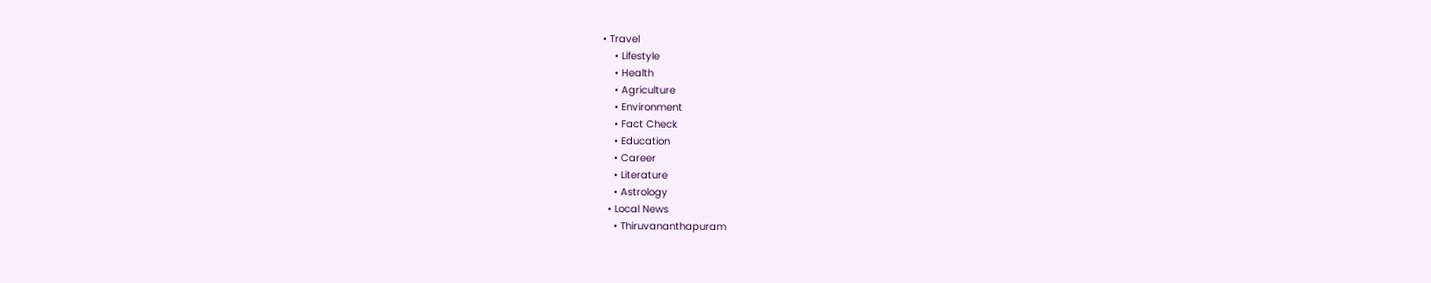• Travel
    • Lifestyle
    • Health
    • Agriculture
    • Environment
    • Fact Check
    • Education
    • Career
    • Literature
    • Astrology
  • Local News
    • Thiruvananthapuram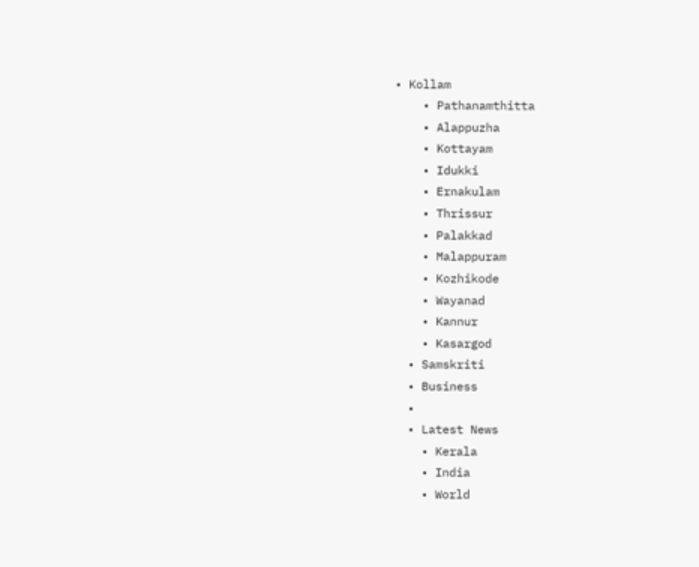• Kollam
    • Pathanamthitta
    • Alappuzha
    • Kottayam
    • Idukki
    • Ernakulam
    • Thrissur
    • Palakkad
    • Malappuram
    • Kozhikode
    • Wayanad
    • Kannur
    • Kasargod
  • Samskriti
  • Business
  •
  • Latest News
    • Kerala
    • India
    • World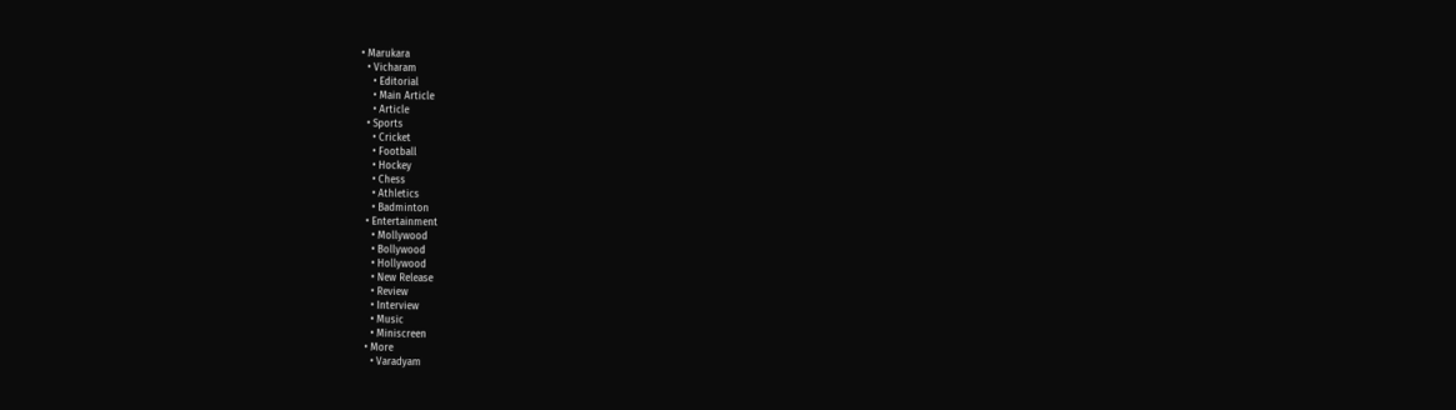• Marukara
  • Vicharam
    • Editorial
    • Main Article
    • Article
  • Sports
    • Cricket
    • Football
    • Hockey
    • Chess
    • Athletics
    • Badminton
  • Entertainment
    • Mollywood
    • Bollywood
    • Hollywood
    • New Release
    • Review
    • Interview
    • Music
    • Miniscreen
  • More
    • Varadyam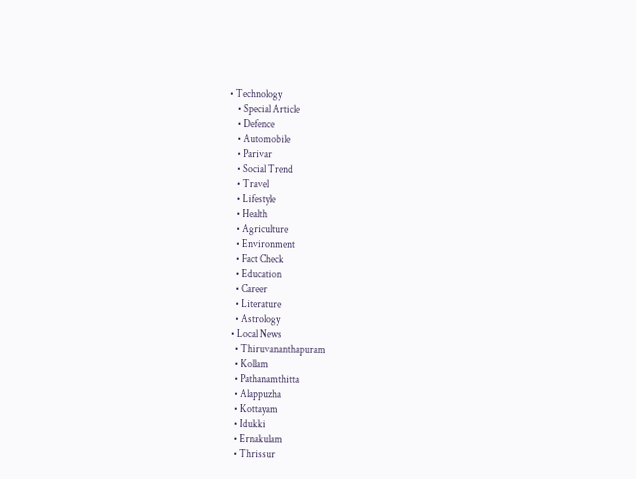• Technology
    • Special Article
    • Defence
    • Automobile
    • Parivar
    • Social Trend
    • Travel
    • Lifestyle
    • Health
    • Agriculture
    • Environment
    • Fact Check
    • Education
    • Career
    • Literature
    • Astrology
  • Local News
    • Thiruvananthapuram
    • Kollam
    • Pathanamthitta
    • Alappuzha
    • Kottayam
    • Idukki
    • Ernakulam
    • Thrissur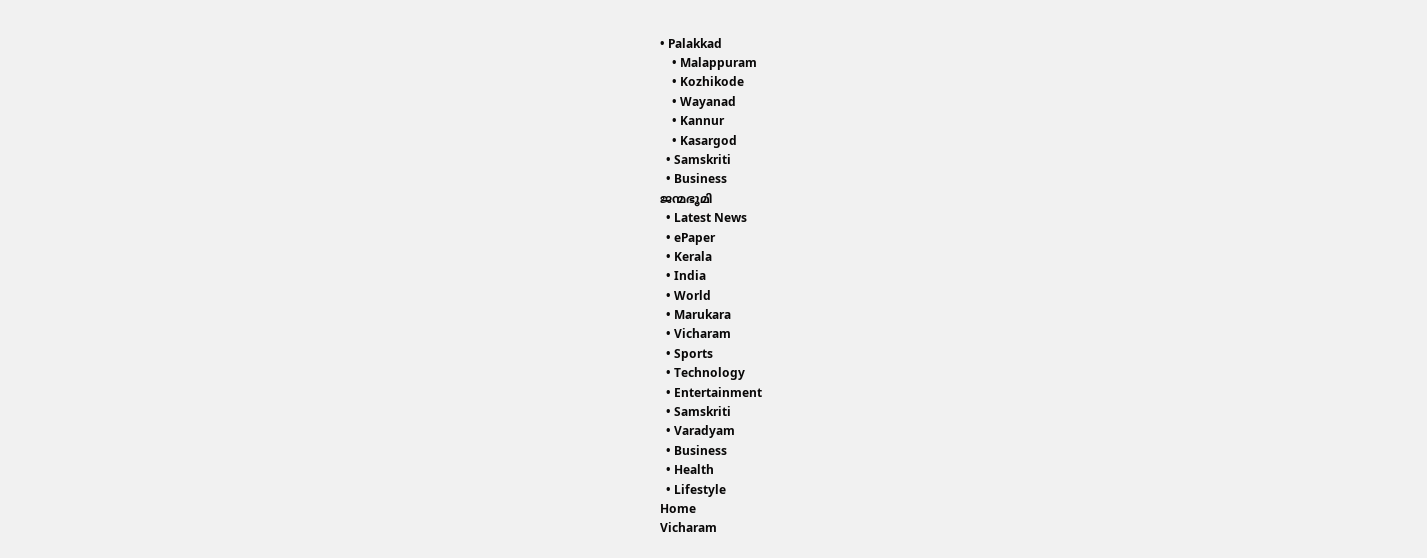• Palakkad
    • Malappuram
    • Kozhikode
    • Wayanad
    • Kannur
    • Kasargod
  • Samskriti
  • Business
ജന്മഭൂമി
  • Latest News
  • ePaper
  • Kerala
  • India
  • World
  • Marukara
  • Vicharam
  • Sports
  • Technology
  • Entertainment
  • Samskriti
  • Varadyam
  • Business
  • Health
  • Lifestyle
Home
Vicharam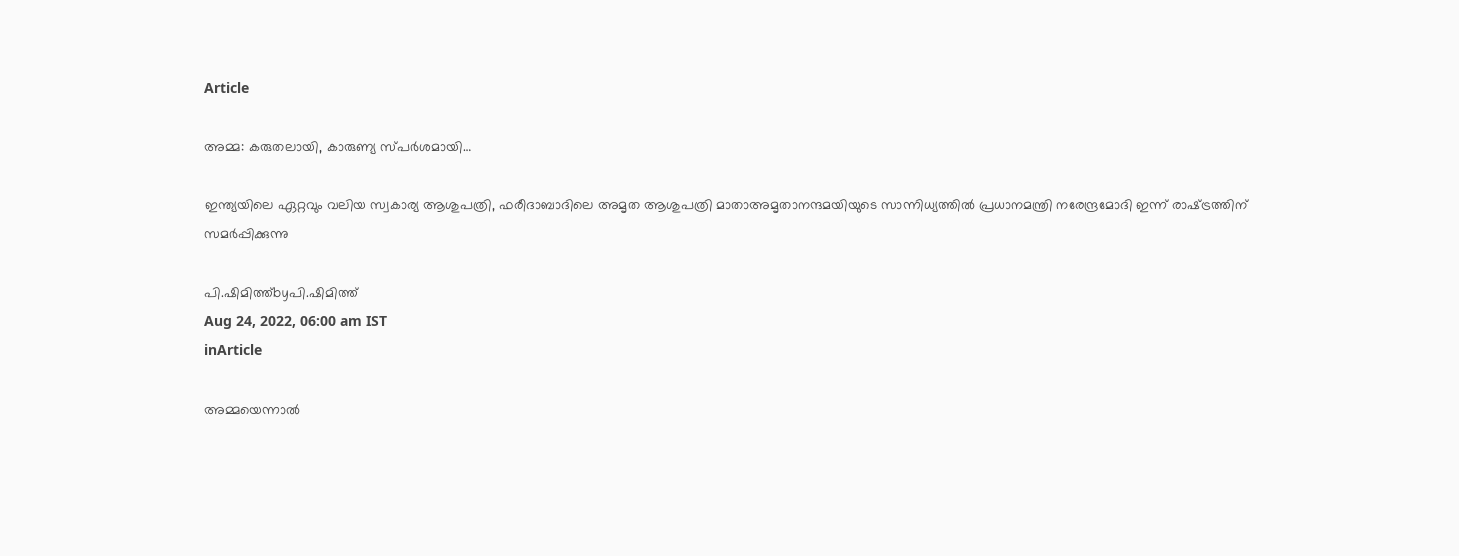Article

അമ്മ: കരുതലായി, കാരുണ്യ സ്പര്‍ശമായി…

ഇന്ത്യയിലെ ഏറ്റവും വലിയ സ്വകാര്യ ആശുപത്രി, ഫരീദാബാദിലെ അമൃത ആശുപത്രി മാതാഅമൃതാനന്ദമയിയുടെ സാന്നിധ്യത്തില്‍ പ്രധാനമന്ത്രി നരേന്ദ്രമോദി ഇന്ന് രാഷ്‌ട്രത്തിന് സമര്‍പ്പിക്കുന്നു

പി.ഷിമിത്ത്byപി.ഷിമിത്ത്
Aug 24, 2022, 06:00 am IST
inArticle

അമ്മയെന്നാല്‍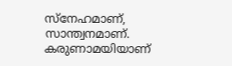സ്‌നേഹമാണ്, സാന്ത്വനമാണ്. കരുണാമയിയാണ്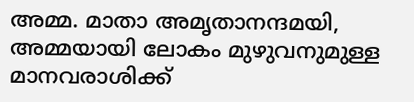അമ്മ. മാതാ അമൃതാനന്ദമയി, അമ്മയായി ലോകം മുഴുവനുമുള്ള മാനവരാശിക്ക്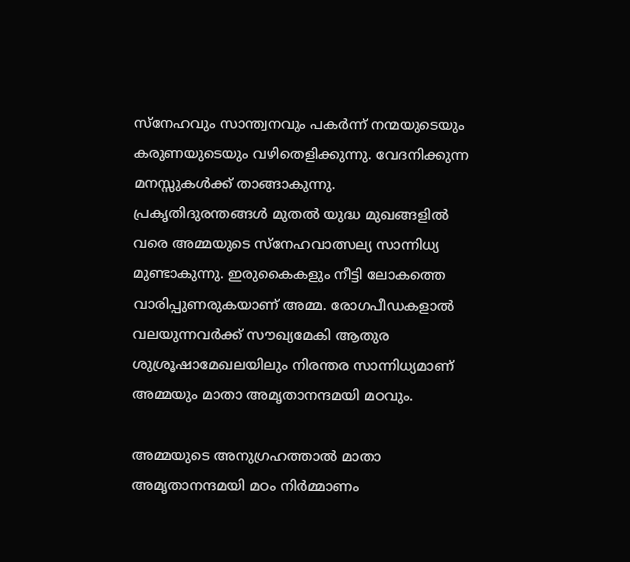സ്‌നേഹവും സാന്ത്വനവും പകര്‍ന്ന് നന്മയുടെയും കരുണയുടെയും വഴിതെളിക്കുന്നു. വേദനിക്കുന്ന മനസ്സുകള്‍ക്ക് താങ്ങാകുന്നു. പ്രകൃതിദുരന്തങ്ങള്‍ മുതല്‍ യുദ്ധ മുഖങ്ങളില്‍ വരെ അമ്മയുടെ സ്‌നേഹവാത്സല്യ സാന്നിധ്യ മുണ്ടാകുന്നു. ഇരുകൈകളും നീട്ടി ലോകത്തെ വാരിപ്പുണരുകയാണ് അമ്മ. രോഗപീഡകളാല്‍ വലയുന്നവര്‍ക്ക് സൗഖ്യമേകി ആതുര ശുശ്രൂഷാമേഖലയിലും നിരന്തര സാന്നിധ്യമാണ് അമ്മയും മാതാ അമൃതാനന്ദമയി മഠവും.

അമ്മയുടെ അനുഗ്രഹത്താല്‍ മാതാ അമൃതാനന്ദമയി മഠം നിര്‍മ്മാണം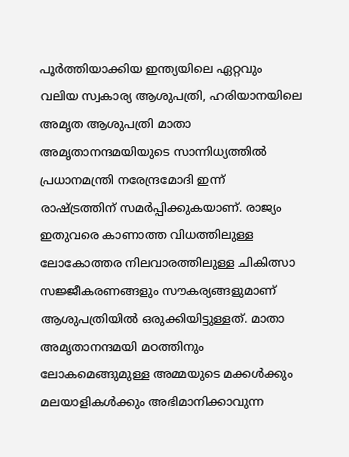പൂര്‍ത്തിയാക്കിയ ഇന്ത്യയിലെ ഏറ്റവും വലിയ സ്വകാര്യ ആശുപത്രി, ഹരിയാനയിലെ അമൃത ആശുപത്രി മാതാ അമൃതാനന്ദമയിയുടെ സാന്നിധ്യത്തില്‍ പ്രധാനമന്ത്രി നരേന്ദ്രമോദി ഇന്ന് രാഷ്‌ട്രത്തിന് സമര്‍പ്പിക്കുകയാണ്. രാജ്യം ഇതുവരെ കാണാത്ത വിധത്തിലുള്ള ലോകോത്തര നിലവാരത്തിലുള്ള ചികിത്സാ സജ്ജീകരണങ്ങളും സൗകര്യങ്ങളുമാണ് ആശുപത്രിയില്‍ ഒരുക്കിയിട്ടുള്ളത്. മാതാ അമൃതാനന്ദമയി മഠത്തിനും ലോകമെങ്ങുമുള്ള അമ്മയുടെ മക്കള്‍ക്കും മലയാളികള്‍ക്കും അഭിമാനിക്കാവുന്ന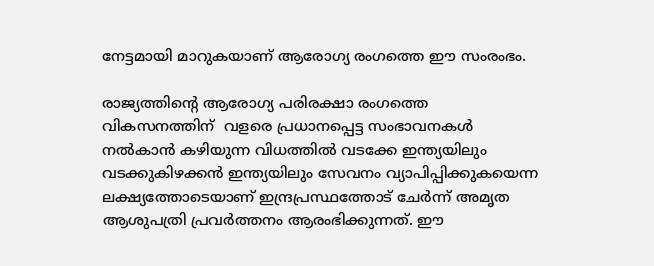നേട്ടമായി മാറുകയാണ് ആരോഗ്യ രംഗത്തെ ഈ സംരംഭം.

രാജ്യത്തിന്റെ ആരോഗ്യ പരിരക്ഷാ രംഗത്തെ വികസനത്തിന്  വളരെ പ്രധാനപ്പെട്ട സംഭാവനകള്‍ നല്‍കാന്‍ കഴിയുന്ന വിധത്തില്‍ വടക്കേ ഇന്ത്യയിലും വടക്കുകിഴക്കന്‍ ഇന്ത്യയിലും സേവനം വ്യാപിപ്പിക്കുകയെന്ന ലക്ഷ്യത്തോടെയാണ് ഇന്ദ്രപ്രസ്ഥത്തോട് ചേര്‍ന്ന് അമൃത ആശുപത്രി പ്രവര്‍ത്തനം ആരംഭിക്കുന്നത്. ഈ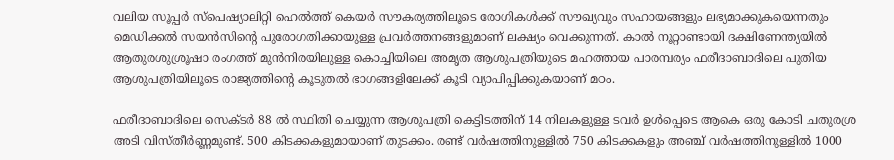വലിയ സൂപ്പര്‍ സ്‌പെഷ്യാലിറ്റി ഹെല്‍ത്ത് കെയര്‍ സൗകര്യത്തിലൂടെ രോഗികള്‍ക്ക് സൗഖ്യവും സഹായങ്ങളും ലഭ്യമാക്കുകയെന്നതും മെഡിക്കല്‍ സയന്‍സിന്റെ പുരോഗതിക്കായുള്ള പ്രവര്‍ത്തനങ്ങളുമാണ് ലക്ഷ്യം വെക്കുന്നത്. കാല്‍ നൂറ്റാണ്ടായി ദക്ഷിണേന്ത്യയില്‍ ആതുരശുശ്രൂഷാ രംഗത്ത് മുന്‍നിരയിലുള്ള കൊച്ചിയിലെ അമൃത ആശുപത്രിയുടെ മഹത്തായ പാരമ്പര്യം ഫരീദാബാദിലെ പുതിയ ആശുപത്രിയിലൂടെ രാജ്യത്തിന്റെ കൂടുതല്‍ ഭാഗങ്ങളിലേക്ക് കൂടി വ്യാപിപ്പിക്കുകയാണ് മഠം.

ഫരീദാബാദിലെ സെക്ടര്‍ 88 ല്‍ സ്ഥിതി ചെയ്യുന്ന ആശുപത്രി കെട്ടിടത്തിന് 14 നിലകളുള്ള ടവര്‍ ഉള്‍പ്പെടെ ആകെ ഒരു കോടി ചതുരശ്ര അടി വിസ്തീര്‍ണ്ണമുണ്ട്. 500 കിടക്കകളുമായാണ് തുടക്കം. രണ്ട് വര്‍ഷത്തിനുള്ളില്‍ 750 കിടക്കകളും അഞ്ച് വര്‍ഷത്തിനുള്ളില്‍ 1000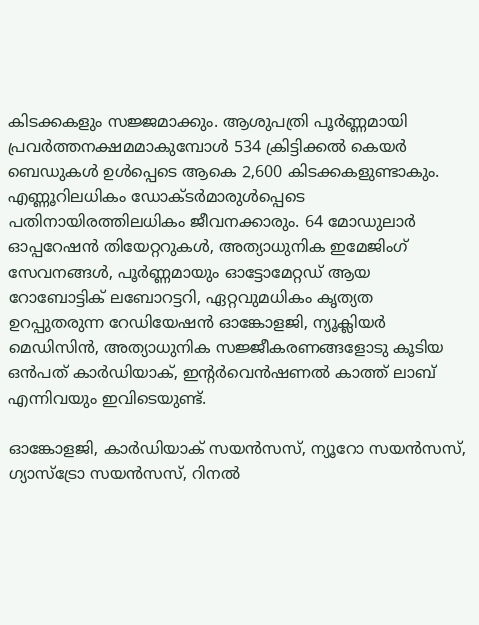കിടക്കകളും സജ്ജമാക്കും. ആശുപത്രി പൂര്‍ണ്ണമായി പ്രവര്‍ത്തനക്ഷമമാകുമ്പോള്‍ 534 ക്രിട്ടിക്കല്‍ കെയര്‍ ബെഡുകള്‍ ഉള്‍പ്പെടെ ആകെ 2,600 കിടക്കകളുണ്ടാകും. എണ്ണൂറിലധികം ഡോക്ടര്‍മാരുള്‍പ്പെടെ പതിനായിരത്തിലധികം ജീവനക്കാരും. 64 മോഡുലാര്‍ ഓപ്പറേഷന്‍ തിയേറ്ററുകള്‍, അത്യാധുനിക ഇമേജിംഗ് സേവനങ്ങള്‍, പൂര്‍ണ്ണമായും ഓട്ടോമേറ്റഡ് ആയ റോബോട്ടിക് ലബോറട്ടറി, ഏറ്റവുമധികം കൃത്യത ഉറപ്പുതരുന്ന റേഡിയേഷന്‍ ഓങ്കോളജി, ന്യൂക്ലിയര്‍ മെഡിസിന്‍, അത്യാധുനിക സജ്ജീകരണങ്ങളോടു കൂടിയ ഒന്‍പത് കാര്‍ഡിയാക്, ഇന്റര്‍വെന്‍ഷണല്‍ കാത്ത് ലാബ് എന്നിവയും ഇവിടെയുണ്ട്.

ഓങ്കോളജി, കാര്‍ഡിയാക് സയന്‍സസ്, ന്യൂറോ സയന്‍സസ്, ഗ്യാസ്‌ട്രോ സയന്‍സസ്, റിനല്‍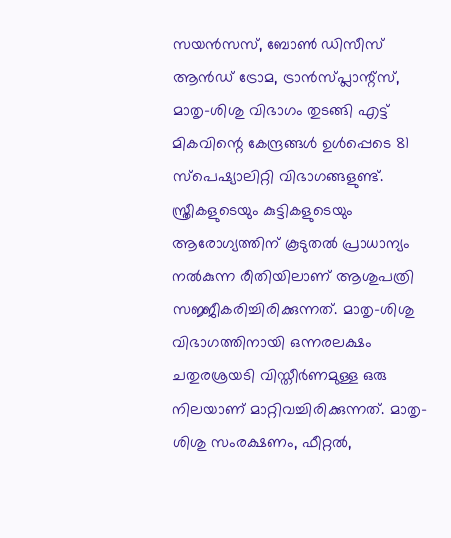സയന്‍സസ്, ബോണ്‍ ഡിസീസ് ആന്‍ഡ് ട്രോമ, ട്രാന്‍സ്പ്ലാന്റ്‌സ്, മാതൃ-ശിശു വിഭാഗം തുടങ്ങി എട്ട് മികവിന്റെ കേന്ദ്രങ്ങള്‍ ഉള്‍പ്പെടെ 81 സ്‌പെഷ്യാലിറ്റി വിഭാഗങ്ങളുണ്ട്. സ്ത്രീകളുടെയും കുട്ടികളുടെയും ആരോഗ്യത്തിന് കൂടുതല്‍ പ്രാധാന്യം നല്‍കുന്ന രീതിയിലാണ് ആശുപത്രി സജ്ജീകരിച്ചിരിക്കുന്നത്. മാതൃ-ശിശു വിഭാഗത്തിനായി ഒന്നരലക്ഷം ചതുരശ്രയടി വിസ്തീര്‍ണമുള്ള ഒരു നിലയാണ് മാറ്റിവച്ചിരിക്കുന്നത്. മാതൃ-ശിശു സംരക്ഷണം, ഫീറ്റല്‍,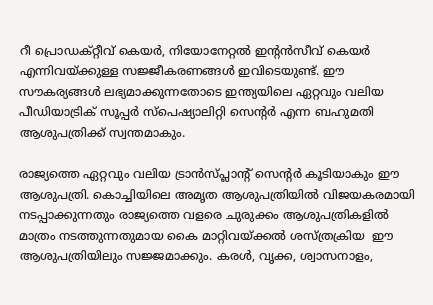റീ പ്രൊഡക്റ്റീവ് കെയര്‍, നിയോനേറ്റല്‍ ഇന്റന്‍സീവ് കെയര്‍ എന്നിവയ്‌ക്കുള്ള സജ്ജീകരണങ്ങള്‍ ഇവിടെയുണ്ട്. ഈ സൗകര്യങ്ങള്‍ ലഭ്യമാക്കുന്നതോടെ ഇന്ത്യയിലെ ഏറ്റവും വലിയ പീഡിയാട്രിക് സൂപ്പര്‍ സ്‌പെഷ്യാലിറ്റി സെന്റര്‍ എന്ന ബഹുമതി ആശുപത്രിക്ക് സ്വന്തമാകും.

രാജ്യത്തെ ഏറ്റവും വലിയ ട്രാന്‍സ്പ്ലാന്റ് സെന്റര്‍ കൂടിയാകും ഈ ആശുപത്രി. കൊച്ചിയിലെ അമൃത ആശുപത്രിയില്‍ വിജയകരമായി നടപ്പാക്കുന്നതും രാജ്യത്തെ വളരെ ചുരുക്കം ആശുപത്രികളില്‍ മാത്രം നടത്തുന്നതുമായ കൈ മാറ്റിവയ്‌ക്കല്‍ ശസ്ത്രക്രിയ  ഈ ആശുപത്രിയിലും സജ്ജമാക്കും. കരള്‍, വൃക്ക, ശ്വാസനാളം,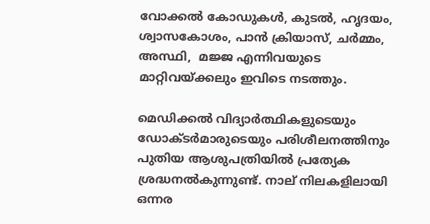വോക്കല്‍ കോഡുകള്‍, കുടല്‍, ഹൃദയം, ശ്വാസകോശം, പാന്‍ ക്രിയാസ്, ചര്‍മ്മം, അസ്ഥി,  മജ്ജ എന്നിവയുടെ മാറ്റിവയ്‌ക്കലും ഇവിടെ നടത്തും.

മെഡിക്കല്‍ വിദ്യാര്‍ത്ഥികളുടെയും ഡോക്ടര്‍മാരുടെയും പരിശീലനത്തിനും പുതിയ ആശുപത്രിയില്‍ പ്രത്യേക ശ്രദ്ധനല്‍കുന്നുണ്ട്. നാല് നിലകളിലായി ഒന്നര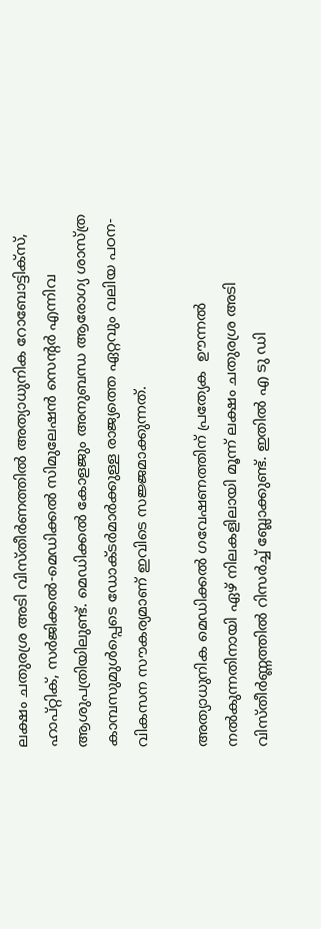ലക്ഷം ചതുരശ്ര അടി വിസ്തീര്‍ണത്തില്‍ അത്യാധുനിക റോബോട്ടിക്‌സ്, ഹാപ്റ്റിക്, സര്‍ജിക്കല്‍-മെഡിക്കല്‍ സിമുലേഷന്‍ സെന്റര്‍ എന്നിവ ആശുപത്രിയിലുണ്ട്. മെഡിക്കല്‍ കോളജും അനുബന്ധ ആരോഗ്യ ശാസ്ത്ര കാമ്പസുമുള്‍പ്പെടെ ഡോക്ടര്‍മാര്‍ക്കുള്ള രാജ്യത്തെ ഏറ്റവും വലിയ പഠന-വികസന സൗകര്യമാണ് ഇവിടെ സജ്ജമാക്കുന്നത്.

അത്യാധുനിക മെഡിക്കല്‍ ഗവേഷണത്തിന് പ്രത്യേക  ഊന്നല്‍ നല്‍കുന്നതിനായി ഏഴ് നിലകളിലായി മൂന്ന് ലക്ഷം ചതുരശ്ര അടി വിസ്തീര്‍ണ്ണത്തില്‍ റിസര്‍ച്ച് ബ്ലോക്കുണ്ട്. ഇതില്‍ എ ടു ഡി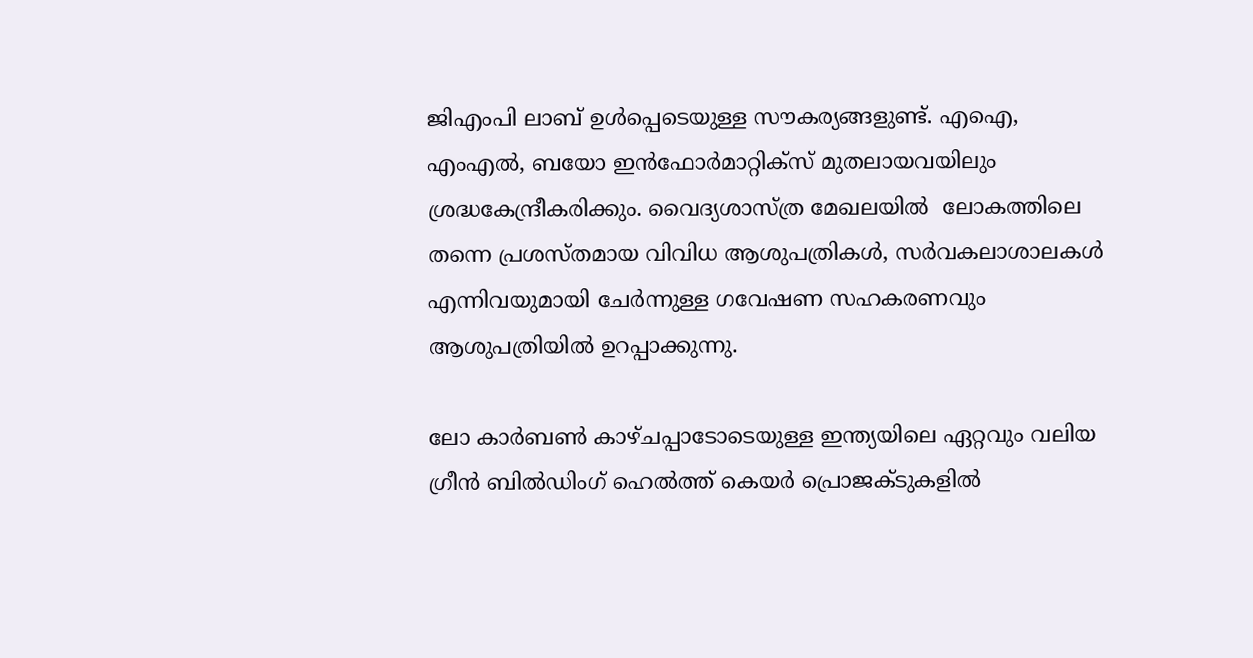ജിഎംപി ലാബ് ഉള്‍പ്പെടെയുള്ള സൗകര്യങ്ങളുണ്ട്. എഐ, എംഎല്‍, ബയോ ഇന്‍ഫോര്‍മാറ്റിക്‌സ് മുതലായവയിലും ശ്രദ്ധകേന്ദ്രീകരിക്കും. വൈദ്യശാസ്ത്ര മേഖലയില്‍  ലോകത്തിലെ തന്നെ പ്രശസ്തമായ വിവിധ ആശുപത്രികള്‍, സര്‍വകലാശാലകള്‍ എന്നിവയുമായി ചേര്‍ന്നുള്ള ഗവേഷണ സഹകരണവും ആശുപത്രിയില്‍ ഉറപ്പാക്കുന്നു.

ലോ കാര്‍ബണ്‍ കാഴ്ചപ്പാടോടെയുള്ള ഇന്ത്യയിലെ ഏറ്റവും വലിയ ഗ്രീന്‍ ബില്‍ഡിംഗ് ഹെല്‍ത്ത് കെയര്‍ പ്രൊജക്ടുകളില്‍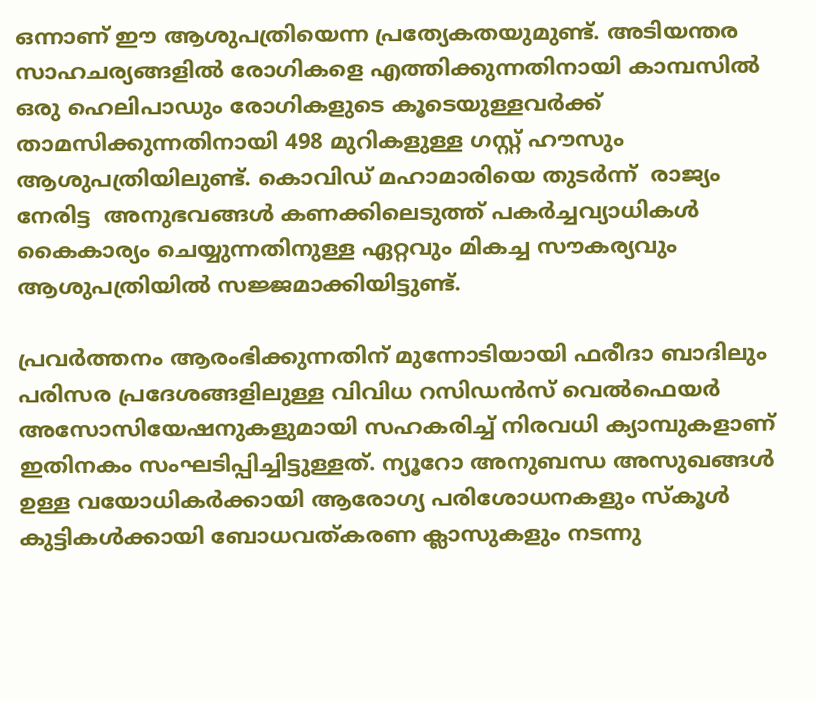ഒന്നാണ് ഈ ആശുപത്രിയെന്ന പ്രത്യേകതയുമുണ്ട്. അടിയന്തര സാഹചര്യങ്ങളില്‍ രോഗികളെ എത്തിക്കുന്നതിനായി കാമ്പസില്‍ ഒരു ഹെലിപാഡും രോഗികളുടെ കൂടെയുള്ളവര്‍ക്ക് താമസിക്കുന്നതിനായി 498 മുറികളുള്ള ഗസ്റ്റ് ഹൗസും ആശുപത്രിയിലുണ്ട്. കൊവിഡ് മഹാമാരിയെ തുടര്‍ന്ന്  രാജ്യം നേരിട്ട  അനുഭവങ്ങള്‍ കണക്കിലെടുത്ത് പകര്‍ച്ചവ്യാധികള്‍ കൈകാര്യം ചെയ്യുന്നതിനുള്ള ഏറ്റവും മികച്ച സൗകര്യവും ആശുപത്രിയില്‍ സജ്ജമാക്കിയിട്ടുണ്ട്.

പ്രവര്‍ത്തനം ആരംഭിക്കുന്നതിന് മുന്നോടിയായി ഫരീദാ ബാദിലും പരിസര പ്രദേശങ്ങളിലുള്ള വിവിധ റസിഡന്‍സ് വെല്‍ഫെയര്‍ അസോസിയേഷനുകളുമായി സഹകരിച്ച് നിരവധി ക്യാമ്പുകളാണ് ഇതിനകം സംഘടിപ്പിച്ചിട്ടുള്ളത്. ന്യൂറോ അനുബന്ധ അസുഖങ്ങള്‍ ഉള്ള വയോധികര്‍ക്കായി ആരോഗ്യ പരിശോധനകളും സ്‌കൂള്‍ കുട്ടികള്‍ക്കായി ബോധവത്കരണ ക്ലാസുകളും നടന്നു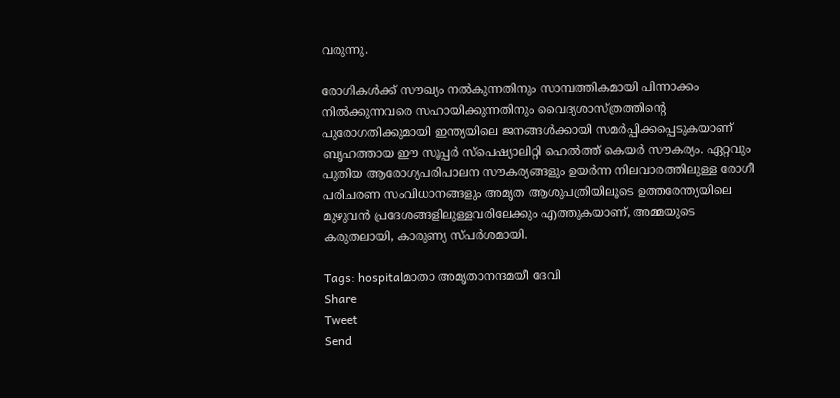വരുന്നു.

രോഗികള്‍ക്ക് സൗഖ്യം നല്‍കുന്നതിനും സാമ്പത്തികമായി പിന്നാക്കം നില്‍ക്കുന്നവരെ സഹായിക്കുന്നതിനും വൈദ്യശാസ്ത്രത്തിന്റെ പുരോഗതിക്കുമായി ഇന്ത്യയിലെ ജനങ്ങള്‍ക്കായി സമര്‍പ്പിക്കപ്പെടുകയാണ് ബൃഹത്തായ ഈ സൂപ്പര്‍ സ്‌പെഷ്യാലിറ്റി ഹെല്‍ത്ത് കെയര്‍ സൗകര്യം. ഏറ്റവും പുതിയ ആരോഗ്യപരിപാലന സൗകര്യങ്ങളും ഉയര്‍ന്ന നിലവാരത്തിലുള്ള രോഗീ പരിചരണ സംവിധാനങ്ങളും അമൃത ആശുപത്രിയിലൂടെ ഉത്തരേന്ത്യയിലെ മുഴുവന്‍ പ്രദേശങ്ങളിലുള്ളവരിലേക്കും എത്തുകയാണ്, അമ്മയുടെ കരുതലായി, കാരുണ്യ സ്പര്‍ശമായി.

Tags: hospitalമാതാ അമൃതാനന്ദമയീ ദേവി
Share
Tweet
Send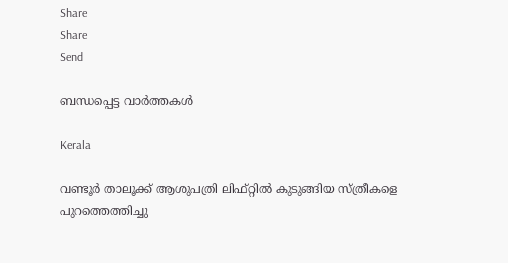Share
Share
Send

ബന്ധപ്പെട്ട വാര്‍ത്തകള്‍

Kerala

വണ്ടൂര്‍ താലൂക്ക് ആശുപത്രി ലിഫ്റ്റില്‍ കുടുങ്ങിയ സ്ത്രീകളെ പുറത്തെത്തിച്ചു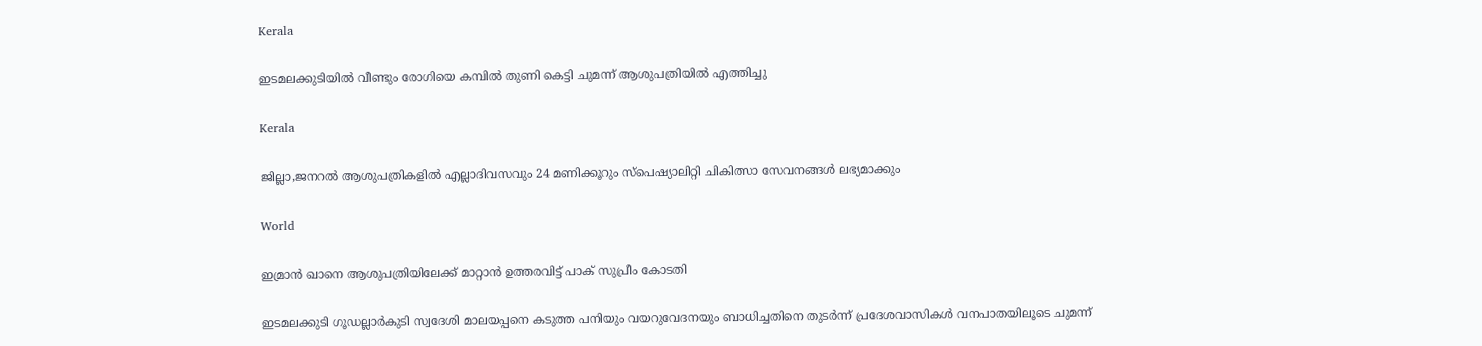Kerala

ഇടമലക്കുടിയില്‍ വീണ്ടും രോഗിയെ കമ്പില്‍ തുണി കെട്ടി ചുമന്ന് ആശുപത്രിയില്‍ എത്തിച്ചു

Kerala

ജില്ലാ,ജനറല്‍ ആശുപത്രികളില്‍ എല്ലാദിവസവും 24 മണിക്കൂറും സ്‌പെഷ്യാലിറ്റി ചികിത്സാ സേവനങ്ങള്‍ ലഭ്യമാക്കും

World

ഇമ്രാന്‍ ഖാനെ ആശുപത്രിയിലേക്ക് മാറ്റാന്‍ ഉത്തരവിട്ട് പാക് സുപ്രീം കോടതി

ഇടമലക്കുടി ഗൂഡല്ലാര്‍കുടി സ്വദേശി മാലയപ്പനെ കടുത്ത പനിയും വയറുവേദനയും ബാധിച്ചതിനെ തുടര്‍ന്ന് പ്രദേശവാസികള്‍ വനപാതയിലൂടെ ചുമന്ന്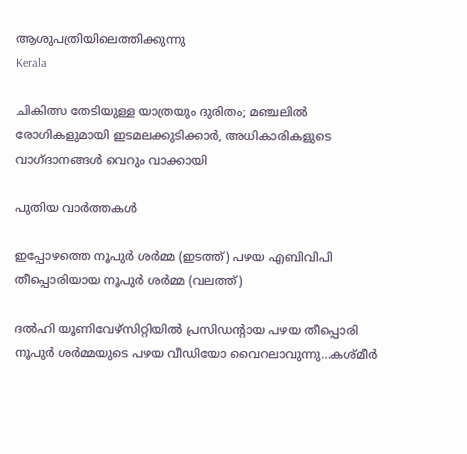ആശുപത്രിയിലെത്തിക്കുന്നു
Kerala

ചികിത്സ തേടിയുള്ള യാത്രയും ദുരിതം; മഞ്ചലില്‍ രോഗികളുമായി ഇടമലക്കുടിക്കാര്‍, അധികാരികളുടെ വാഗ്ദാനങ്ങള്‍ വെറും വാക്കായി

പുതിയ വാര്‍ത്തകള്‍

ഇപ്പോഴത്തെ നൂപുര്‍ ശര്‍മ്മ (ഇടത്ത്) പഴയ എബിവിപി തീപ്പൊരിയായ നൂപുര്‍ ശര്‍മ്മ (വലത്ത്)

ദല്‍ഹി യൂണിവേഴ്സിറ്റിയില്‍ പ്രസിഡന്‍റായ പഴയ തീപ്പൊരി നൂപുര്‍ ശര്‍മ്മയുടെ പഴയ വീഡിയോ വൈറലാവുന്നു…കശ്മീര്‍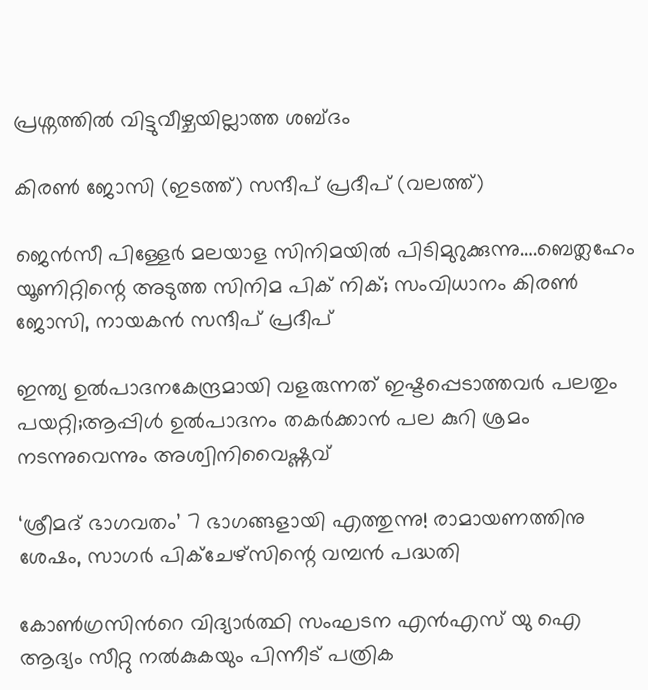പ്രശ്നത്തില്‍ വിട്ടുവീഴ്ചയില്ലാത്ത ശബ്ദം

കിരണ്‍ ജോസി (ഇടത്ത്) സന്ദീപ് പ്രദീപ് (വലത്ത്)

ജെന്‍സീ പിള്ളേര്‍ മലയാള സിനിമയില്‍ പിടിമുറുക്കുന്നു….ബെത്ലഹേം യൂണിറ്റിന്റെ അടുത്ത സിനിമ പിക് നിക്; സംവിധാനം കിരണ്‍ ജോസി, നായകന്‍ സന്ദീപ് പ്രദീപ്

ഇന്ത്യ ഉല്‍പാദനകേന്ദ്രമായി വളരുന്നത് ഇഷ്ടപ്പെടാത്തവര്‍ പലതും പയറ്റി;ആപ്പിള്‍ ഉല്‍പാദനം തകര്‍ക്കാന്‍ പല കുറി ശ്രമം നടന്നുവെന്നും അശ്വിനിവൈഷ്ണവ്

‘ശ്രീമദ് ഭാഗവതം’ 7 ഭാഗങ്ങളായി എത്തുന്നു! രാമായണത്തിനു ശേഷം, സാഗർ പിക്ചേഴ്സിന്റെ വമ്പൻ പദ്ധതി

കോണ്‍ഗ്രസിന്‍റെ വിദ്യാര്‍ത്ഥി സംഘടന എന്‍എസ് യു ഐ ആദ്യം സീറ്റു നല്‍കുകയും പിന്നീട് പത്രിക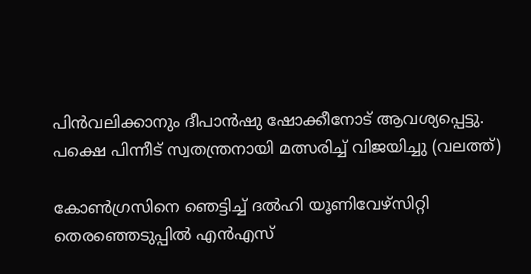പിന്‍വലിക്കാനും ദീപാന്‍ഷു ഷോക്കീനോട് ആവശ്യപ്പെട്ടു. പക്ഷെ പിന്നീട് സ്വതന്ത്രനായി മത്സരിച്ച് വിജയിച്ചു (വലത്ത്)

കോണ്‍ഗ്രസിനെ ഞെട്ടിച്ച് ദല്‍ഹി യൂണിവേഴ്സിറ്റി തെരഞ്ഞെടുപ്പില്‍ എന്‍എസ്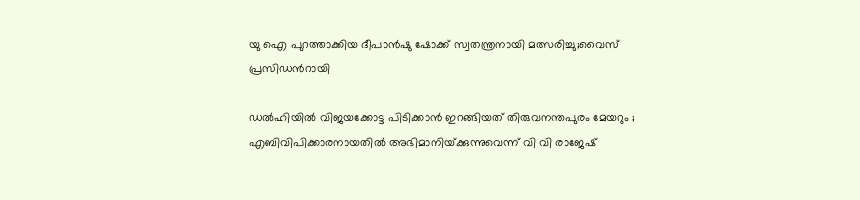യു ഐ പുറത്താക്കിയ ദീപാൻഷു ഷോക്ക് സ്വതന്ത്രനായി മത്സരിച്ചു;വൈസ് പ്രസിഡന്‍റായി

ഡൽഹിയിൽ വിജയക്കോട്ട പിടിക്കാൻ ഇറങ്ങിയത് തിരുവനന്തപുരം മേയറും ; എബിവിപിക്കാരനായതിൽ അഭിമാനിയ്‌ക്കുന്നുവെന്ന് വി വി രാജേഷ്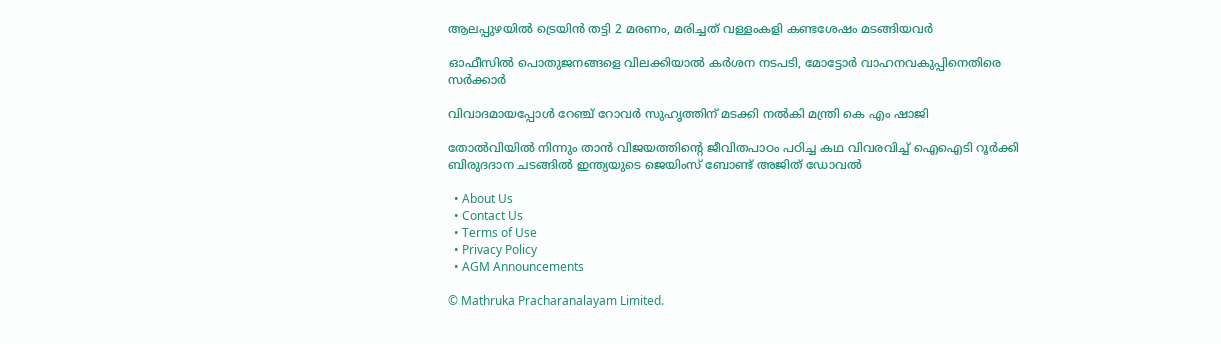ആലപ്പുഴയില്‍ ട്രെയിന്‍ തട്ടി 2 മരണം, മരിച്ചത് വള്ളംകളി കണ്ടശേഷം മടങ്ങിയവര്‍

ഓഫീസില്‍ പൊതുജനങ്ങളെ വിലക്കിയാല്‍ കര്‍ശന നടപടി, മോട്ടോര്‍ വാഹനവകുപ്പിനെതിരെ സര്‍ക്കാര്‍

വിവാദമായപ്പോള്‍ റേഞ്ച് റോവര്‍ സുഹൃത്തിന് മടക്കി നല്‍കി മന്ത്രി കെ എം ഷാജി

തോല്‍വിയില്‍ നിന്നും താന്‍ വിജയത്തിന്റെ ജീവിതപാഠം പഠിച്ച കഥ വിവരവിച്ച് ഐഐടി റൂർക്കി ബിരുദദാന ചടങ്ങിൽ ഇന്ത്യയുടെ ജെയിംസ് ബോണ്ട് അജിത് ഡോവല്‍

  • About Us
  • Contact Us
  • Terms of Use
  • Privacy Policy
  • AGM Announcements

© Mathruka Pracharanalayam Limited.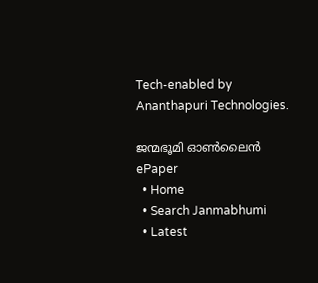Tech-enabled by Ananthapuri Technologies.

ജന്മഭൂമി ഓണ്‍ലൈന്‍
ePaper
  • Home
  • Search Janmabhumi
  • Latest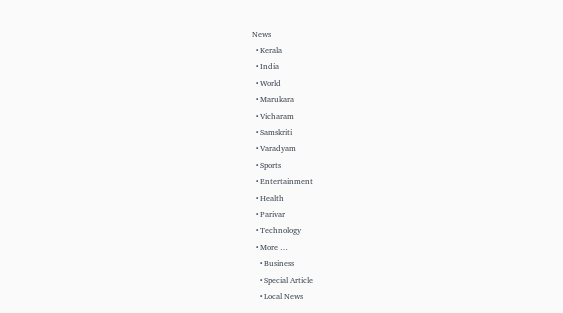News
  • Kerala
  • India
  • World
  • Marukara
  • Vicharam
  • Samskriti
  • Varadyam
  • Sports
  • Entertainment
  • Health
  • Parivar
  • Technology
  • More …
    • Business
    • Special Article
    • Local News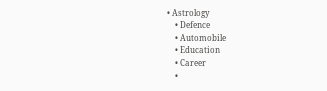• Astrology
    • Defence
    • Automobile
    • Education
    • Career
    •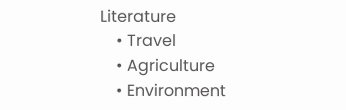Literature
    • Travel
    • Agriculture
    • Environment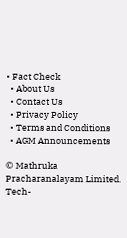• Fact Check
  • About Us
  • Contact Us
  • Privacy Policy
  • Terms and Conditions
  • AGM Announcements

© Mathruka Pracharanalayam Limited.
Tech-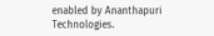enabled by Ananthapuri Technologies.